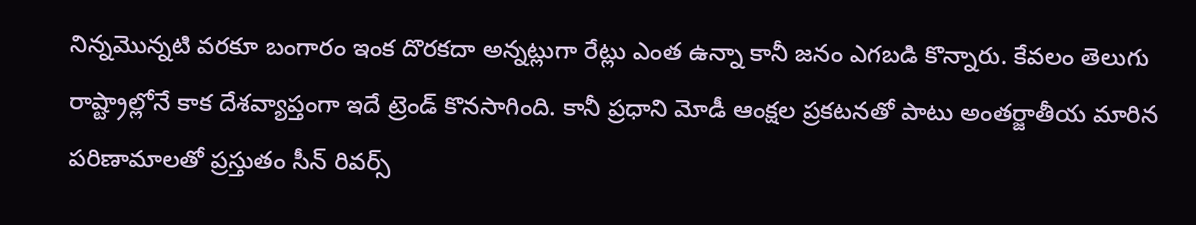నిన్నమెున్నటి వరకూ బంగారం ఇంక దొరకదా అన్నట్లుగా రేట్లు ఎంత ఉన్నా కానీ జనం ఎగబడి కొన్నారు. కేవలం తెలుగు రాష్ట్రాల్లోనే కాక దేశవ్యాప్తంగా ఇదే ట్రెండ్ కొనసాగింది. కానీ ప్రధాని మోడీ ఆంక్షల ప్రకటనతో పాటు అంతర్జాతీయ మారిన పరిణామాలతో ప్రస్తుతం సీన్ రివర్స్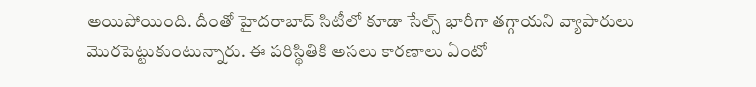అయిపోయింది. దీంతో హైదరాబాద్ సిటీలో కూడా సేల్స్ భారీగా తగ్గాయని వ్యాపారులు మెురపెట్టుకుంటున్నారు. ఈ పరిస్థితికి అసలు కారణాలు ఏంటో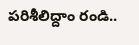పరిశీలిద్దాం రండి..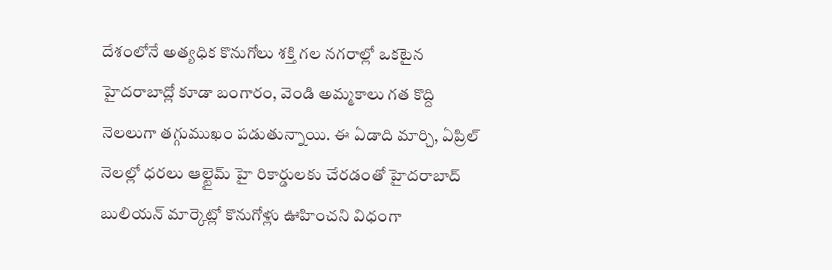దేశంలోనే అత్యధిక కొనుగోలు శక్తి గల నగరాల్లో ఒకటైన హైదరాబాద్లో కూడా బంగారం, వెండి అమ్మకాలు గత కొద్ది నెలలుగా తగ్గుముఖం పడుతున్నాయి. ఈ ఏడాది మార్చి, ఏప్రిల్ నెలల్లో ధరలు ఆల్టైమ్ హై రికార్డులకు చేరడంతో హైదరాబాద్ బులియన్ మార్కెట్లో కొనుగోళ్లు ఊహించని విధంగా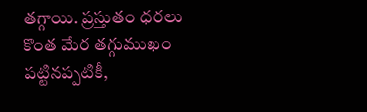తగ్గాయి. ప్రస్తుతం ధరలు కొంత మేర తగ్గుముఖం పట్టినప్పటికీ,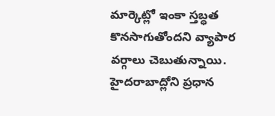మార్కెట్లో ఇంకా స్తబ్ధత కొనసాగుతోందని వ్యాపార వర్గాలు చెబుతున్నాయి. హైదరాబాద్లోని ప్రధాన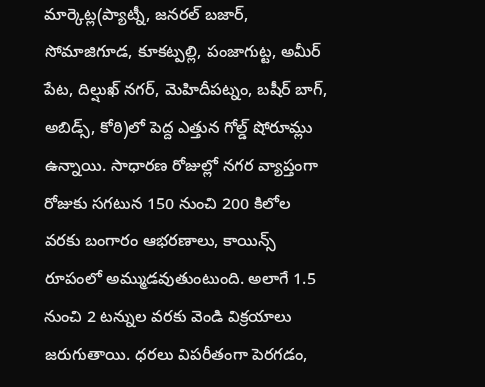మార్కెట్ల(ప్యాట్నీ, జనరల్ బజార్, సోమాజిగూడ, కూకట్పల్లి, పంజాగుట్ట, అమీర్ పేట, దిల్షుఖ్ నగర్, మెహిదీపట్నం, బషీర్ బాగ్, అబిడ్స్, కోఠి)లో పెద్ద ఎత్తున గోల్డ్ షోరూమ్లు ఉన్నాయి. సాధారణ రోజుల్లో నగర వ్యాప్తంగా రోజుకు సగటున 150 నుంచి 200 కిలోల వరకు బంగారం ఆభరణాలు, కాయిన్స్ రూపంలో అమ్ముడవుతుంటుంది. అలాగే 1.5 నుంచి 2 టన్నుల వరకు వెండి విక్రయాలు జరుగుతాయి. ధరలు విపరీతంగా పెరగడం,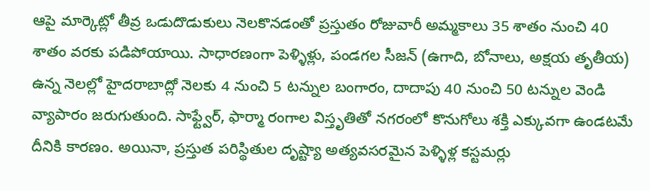ఆపై మార్కెట్లో తీవ్ర ఒడుదొడుకులు నెలకొనడంతో ప్రస్తుతం రోజువారీ అమ్మకాలు 35 శాతం నుంచి 40 శాతం వరకు పడిపోయాయి. సాధారణంగా పెళ్ళిళ్లు, పండగల సీజన్ (ఉగాది, బోనాలు, అక్షయ తృతీయ) ఉన్న నెలల్లో హైదరాబాద్లో నెలకు 4 నుంచి 5 టన్నుల బంగారం, దాదాపు 40 నుంచి 50 టన్నుల వెండి వ్యాపారం జరుగుతుంది. సాఫ్ట్వేర్, ఫార్మా రంగాల విస్తృతితో నగరంలో కొనుగోలు శక్తి ఎక్కువగా ఉండటమే దీనికి కారణం. అయినా, ప్రస్తుత పరిస్థితుల దృష్ట్యా అత్యవసరమైన పెళ్ళిళ్ల కస్టమర్లు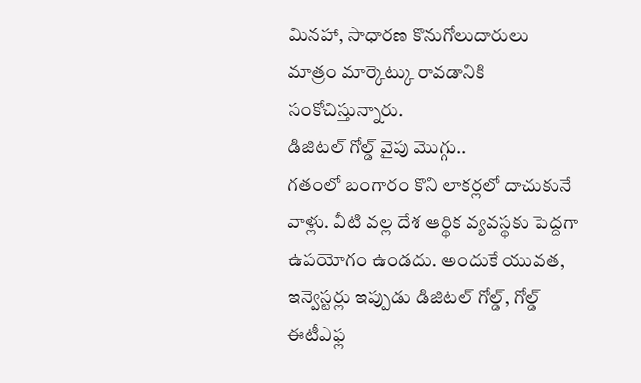మినహా, సాధారణ కొనుగోలుదారులు మాత్రం మార్కెట్కు రావడానికి సంకోచిస్తున్నారు.
డిజిటల్ గోల్డ్ వైపు మొగ్గు..
గతంలో బంగారం కొని లాకర్లలో దాచుకునే వాళ్లు. వీటి వల్ల దేశ ఆర్థిక వ్యవస్థకు పెద్దగా ఉపయోగం ఉండదు. అందుకే యువత, ఇన్వెస్టర్లు ఇప్పుడు డిజిటల్ గోల్డ్, గోల్డ్ ఈటీఎఫ్ల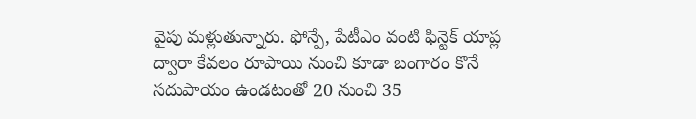వైపు మళ్లుతున్నారు. ఫోన్పే, పేటీఎం వంటి ఫిన్టెక్ యాప్ల ద్వారా కేవలం రూపాయి నుంచి కూడా బంగారం కొనే సదుపాయం ఉండటంతో 20 నుంచి 35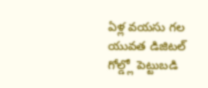ఏళ్ల వయసు గల యువత డిజిటల్ గోల్డ్లో పెట్టుబడి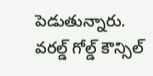పెడుతున్నారు. వరల్డ్ గోల్డ్ కౌన్సిల్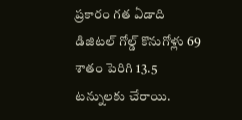ప్రకారం గత ఏడాది డిజిటల్ గోల్డ్ కొనుగోళ్లు 69 శాతం పెరిగి 13.5 టన్నులకు చేరాయి.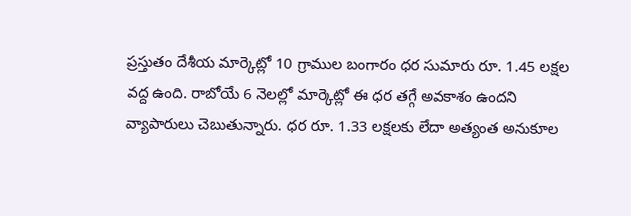ప్రస్తుతం దేశీయ మార్కెట్లో 10 గ్రాముల బంగారం ధర సుమారు రూ. 1.45 లక్షల వద్ద ఉంది. రాబోయే 6 నెలల్లో మార్కెట్లో ఈ ధర తగ్గే అవకాశం ఉందని వ్యాపారులు చెబుతున్నారు. ధర రూ. 1.33 లక్షలకు లేదా అత్యంత అనుకూల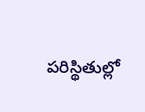పరిస్థితుల్లో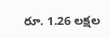రూ. 1.26 లక్షల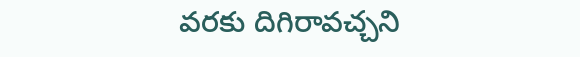వరకు దిగిరావచ్చని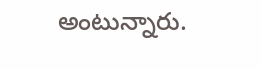అంటున్నారు.